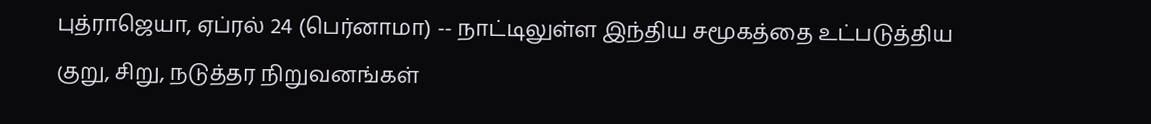புத்ராஜெயா, ஏப்ரல் 24 (பெர்னாமா) -- நாட்டிலுள்ள இந்திய சமூகத்தை உட்படுத்திய குறு, சிறு, நடுத்தர நிறுவனங்கள்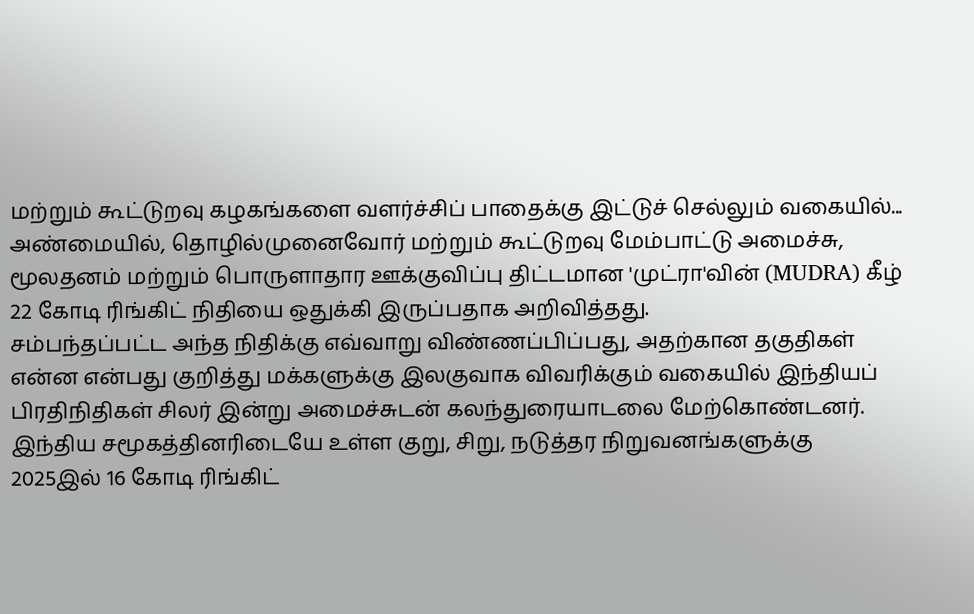மற்றும் கூட்டுறவு கழகங்களை வளர்ச்சிப் பாதைக்கு இட்டுச் செல்லும் வகையில்...
அண்மையில், தொழில்முனைவோர் மற்றும் கூட்டுறவு மேம்பாட்டு அமைச்சு, மூலதனம் மற்றும் பொருளாதார ஊக்குவிப்பு திட்டமான 'முட்ரா'வின் (MUDRA) கீழ் 22 கோடி ரிங்கிட் நிதியை ஒதுக்கி இருப்பதாக அறிவித்தது.
சம்பந்தப்பட்ட அந்த நிதிக்கு எவ்வாறு விண்ணப்பிப்பது, அதற்கான தகுதிகள் என்ன என்பது குறித்து மக்களுக்கு இலகுவாக விவரிக்கும் வகையில் இந்தியப் பிரதிநிதிகள் சிலர் இன்று அமைச்சுடன் கலந்துரையாடலை மேற்கொண்டனர்.
இந்திய சமூகத்தினரிடையே உள்ள குறு, சிறு, நடுத்தர நிறுவனங்களுக்கு 2025இல் 16 கோடி ரிங்கிட்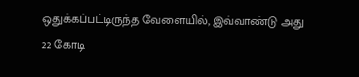ஒதுக்கப்பட்டிருந்த வேளையில், இவ்வாண்டு அது 22 கோடி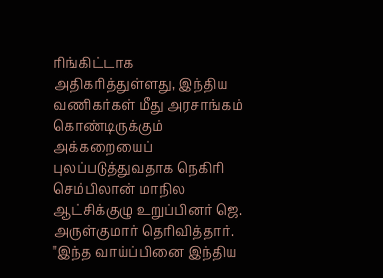ரிங்கிட்டாக அதிகரித்துள்ளது, இந்திய வணிகர்கள் மீது அரசாங்கம் கொண்டிருக்கும் அக்கறையைப் புலப்படுத்துவதாக நெகிரி செம்பிலான் மாநில ஆட்சிக்குழு உறுப்பினர் ஜெ. அருள்குமார் தெரிவித்தார்.
"இந்த வாய்ப்பினை இந்திய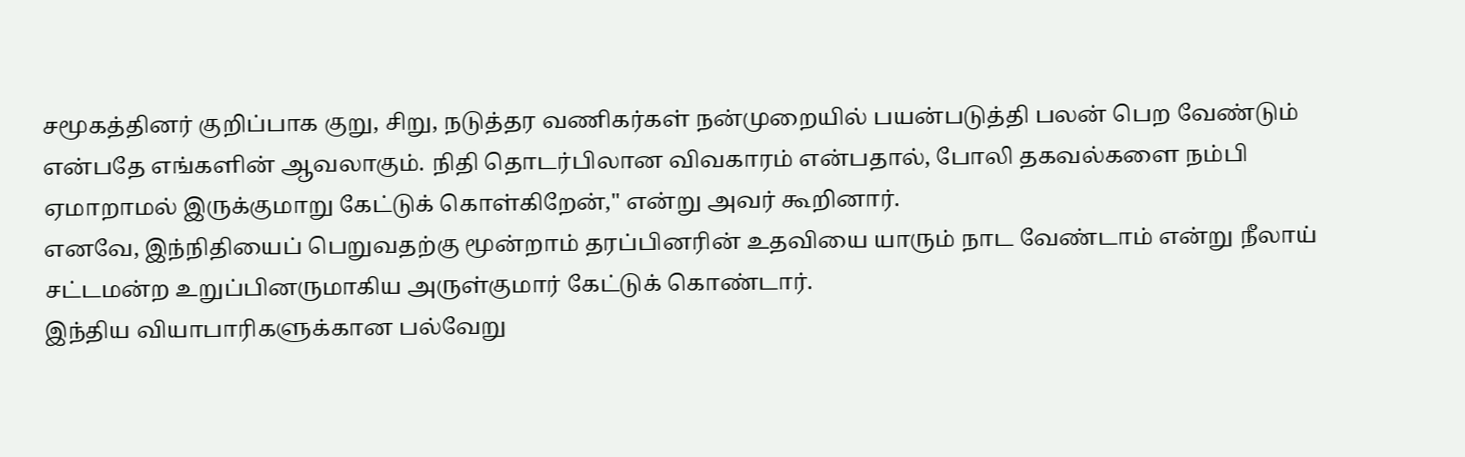சமூகத்தினர் குறிப்பாக குறு, சிறு, நடுத்தர வணிகர்கள் நன்முறையில் பயன்படுத்தி பலன் பெற வேண்டும் என்பதே எங்களின் ஆவலாகும். நிதி தொடர்பிலான விவகாரம் என்பதால், போலி தகவல்களை நம்பி ஏமாறாமல் இருக்குமாறு கேட்டுக் கொள்கிறேன்," என்று அவர் கூறினார்.
எனவே, இந்நிதியைப் பெறுவதற்கு மூன்றாம் தரப்பினரின் உதவியை யாரும் நாட வேண்டாம் என்று நீலாய் சட்டமன்ற உறுப்பினருமாகிய அருள்குமார் கேட்டுக் கொண்டார்.
இந்திய வியாபாரிகளுக்கான பல்வேறு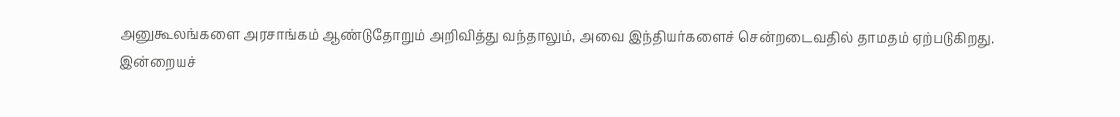அனுகூலங்களை அரசாங்கம் ஆண்டுதோறும் அறிவித்து வந்தாலும், அவை இந்தியர்களைச் சென்றடைவதில் தாமதம் ஏற்படுகிறது.
இன்றையச்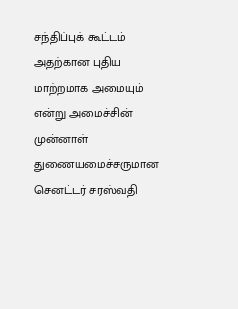சந்திப்புக் கூட்டம் அதற்கான புதிய மாற்றமாக அமையும் என்று அமைச்சின் முன்னாள் துணையமைச்சருமான செனட்டர் சரஸ்வதி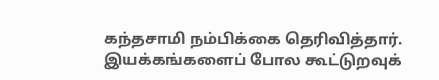கந்தசாமி நம்பிக்கை தெரிவித்தார்.
இயக்கங்களைப் போல கூட்டுறவுக்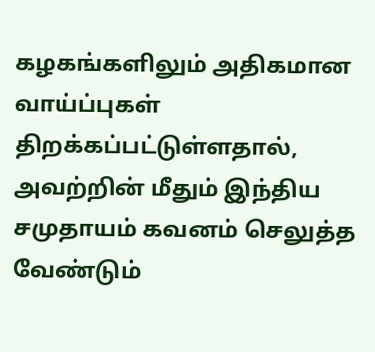கழகங்களிலும் அதிகமான வாய்ப்புகள் திறக்கப்பட்டுள்ளதால், அவற்றின் மீதும் இந்திய சமுதாயம் கவனம் செலுத்த வேண்டும்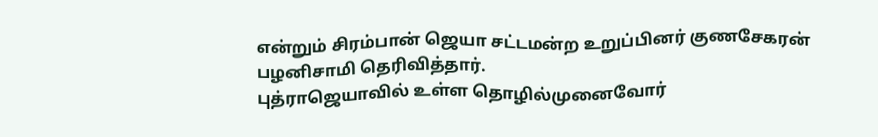என்றும் சிரம்பான் ஜெயா சட்டமன்ற உறுப்பினர் குணசேகரன் பழனிசாமி தெரிவித்தார்.
புத்ராஜெயாவில் உள்ள தொழில்முனைவோர்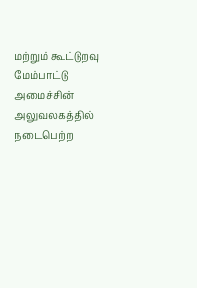மற்றும் கூட்டுறவு மேம்பாட்டு அமைச்சின் அலுவலகத்தில் நடைபெற்ற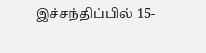இச்சந்திப்பில் 15-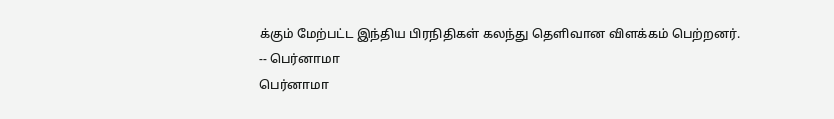க்கும் மேற்பட்ட இந்திய பிரநிதிகள் கலந்து தெளிவான விளக்கம் பெற்றனர்.
-- பெர்னாமா
பெர்னாமா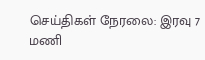செய்திகள் நேரலை: இரவு 7 மணி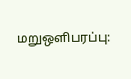மறுஒளிபரப்பு: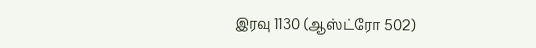இரவு 1130 (ஆஸ்ட்ரோ 502)